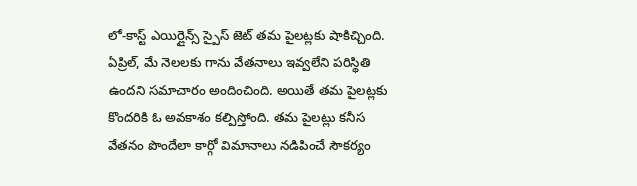లో-కాస్ట్ ఎయిర్లైన్స్ స్పైస్ జెట్ తమ పైలట్లకు షాకిచ్చింది. ఏప్రిల్, మే నెలలకు గాను వేతనాలు ఇవ్వలేని పరిస్థితి ఉందని సమాచారం అందించింది. అయితే తమ పైలట్లకు కొందరికి ఓ అవకాశం కల్పిస్తోంది. తమ పైలట్లు కనీస వేతనం పొందేలా కార్గో విమానాలు నడిపించే సౌకర్యం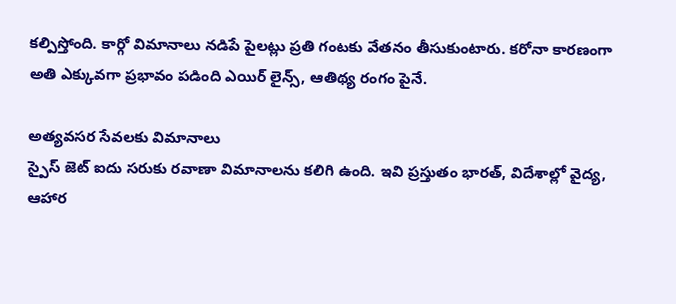కల్పిస్తోంది. కార్గో విమానాలు నడిపే పైలట్లు ప్రతి గంటకు వేతనం తీసుకుంటారు. కరోనా కారణంగా అతి ఎక్కువగా ప్రభావం పడింది ఎయిర్ లైన్స్, ఆతిథ్య రంగం పైనే.

అత్యవసర సేవలకు విమానాలు
స్పైస్ జెట్ ఐదు సరుకు రవాణా విమానాలను కలిగి ఉంది. ఇవి ప్రస్తుతం భారత్, విదేశాల్లో వైద్య, ఆహార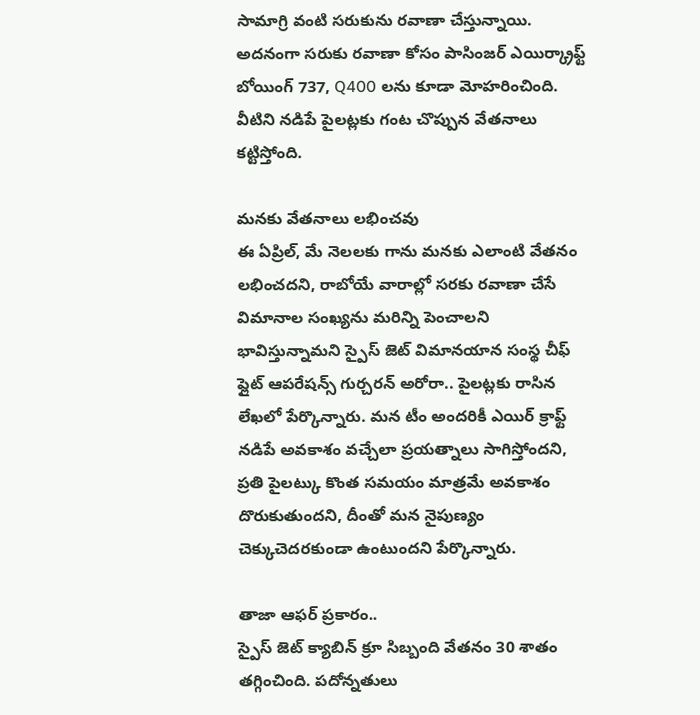సామాగ్రి వంటి సరుకును రవాణా చేస్తున్నాయి. అదనంగా సరుకు రవాణా కోసం పాసింజర్ ఎయిర్క్రాఫ్ట్ బోయింగ్ 737, Q400 లను కూడా మోహరించింది. వీటిని నడిపే పైలట్లకు గంట చొప్పున వేతనాలు కట్టిస్తోంది.

మనకు వేతనాలు లభించవు
ఈ ఏప్రిల్, మే నెలలకు గాను మనకు ఎలాంటి వేతనం లభించదని, రాబోయే వారాల్లో సరకు రవాణా చేసే విమానాల సంఖ్యను మరిన్ని పెంచాలని భావిస్తున్నామని స్పైస్ జెట్ విమానయాన సంస్థ చీఫ్ ఫ్లైట్ ఆపరేషన్స్ గుర్చరన్ అరోరా.. పైలట్లకు రాసిన లేఖలో పేర్కొన్నారు. మన టీం అందరికీ ఎయిర్ క్రాఫ్ట్ నడిపే అవకాశం వచ్చేలా ప్రయత్నాలు సాగిస్తోందని, ప్రతి పైలట్కు కొంత సమయం మాత్రమే అవకాశం దొరుకుతుందని, దీంతో మన నైపుణ్యం చెక్కుచెదరకుండా ఉంటుందని పేర్కొన్నారు.

తాజా ఆఫర్ ప్రకారం..
స్పైస్ జెట్ క్యాబిన్ క్రూ సిబ్బంది వేతనం 30 శాతం తగ్గించింది. పదోన్నతులు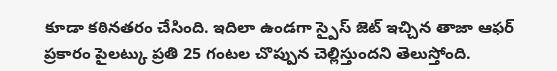కూడా కఠినతరం చేసింది. ఇదిలా ఉండగా స్పైస్ జెట్ ఇచ్చిన తాజా ఆఫర్ ప్రకారం పైలట్కు ప్రతి 25 గంటల చొప్పున చెల్లిస్తుందని తెలుస్తోంది.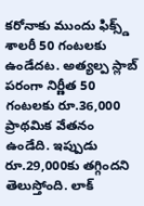కరోనాకు ముందు ఫిక్స్డ్ శాలరీ 50 గంటలకు ఉండేదట. అత్యల్ప స్లాబ్ పరంగా నిర్ణీత 50 గంటలకు రూ.36,000 ప్రాథమిక వేతనం ఉండేది. ఇప్పుడు రూ.29,000కు తగ్గిందని తెలుస్తోంది. లాక్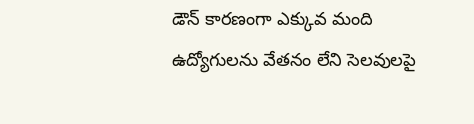డౌన్ కారణంగా ఎక్కువ మంది ఉద్యోగులను వేతనం లేని సెలవులపై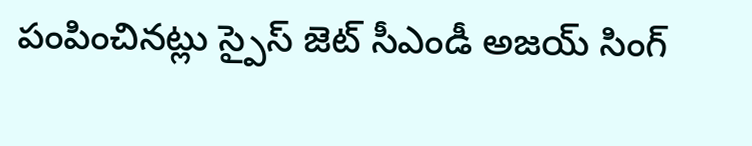పంపించినట్లు స్పైస్ జెట్ సీఎండీ అజయ్ సింగ్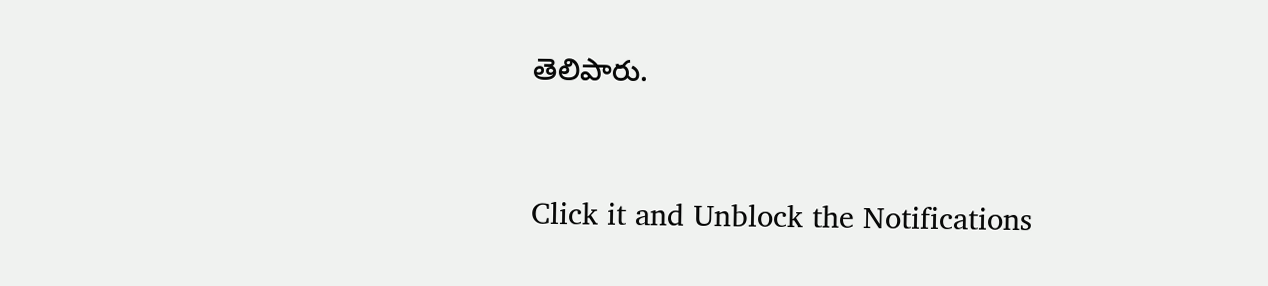తెలిపారు.


Click it and Unblock the Notifications